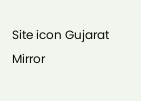Site icon Gujarat Mirror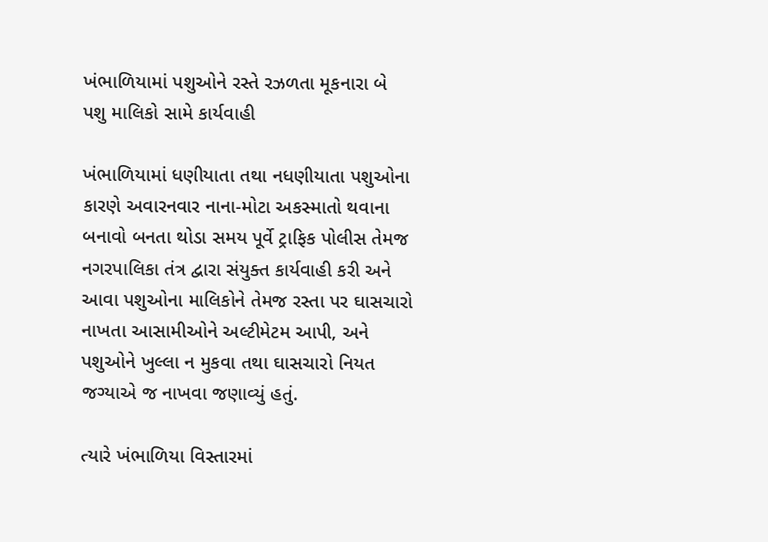ખંભાળિયામાં પશુઓને રસ્તે રઝળતા મૂકનારા બે પશુ માલિકો સામે કાર્યવાહી

ખંભાળિયામાં ધણીયાતા તથા નધણીયાતા પશુઓના કારણે અવારનવાર નાના-મોટા અકસ્માતો થવાના બનાવો બનતા થોડા સમય પૂર્વે ટ્રાફિક પોલીસ તેમજ નગરપાલિકા તંત્ર દ્વારા સંયુક્ત કાર્યવાહી કરી અને આવા પશુઓના માલિકોને તેમજ રસ્તા પર ઘાસચારો નાખતા આસામીઓને અલ્ટીમેટમ આપી, અને પશુઓને ખુલ્લા ન મુકવા તથા ઘાસચારો નિયત જગ્યાએ જ નાખવા જણાવ્યું હતું.

ત્યારે ખંભાળિયા વિસ્તારમાં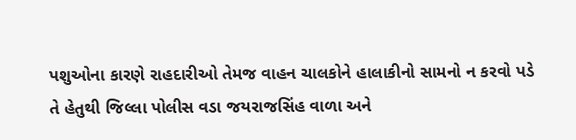પશુઓના કારણે રાહદારીઓ તેમજ વાહન ચાલકોને હાલાકીનો સામનો ન કરવો પડે તે હેતુથી જિલ્લા પોલીસ વડા જયરાજસિંહ વાળા અને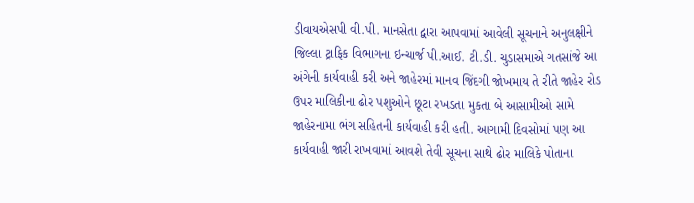ડીવાયએસપી વી.પી. માનસેતા દ્વારા આપવામાં આવેલી સૂચનાને અનુલક્ષીને જિલ્લા ટ્રાફિક વિભાગના ઇન્ચાર્જ પી.આઈ. ટી.ડી. ચુડાસમાએ ગતસાંજે આ અંગેની કાર્યવાહી કરી અને જાહેરમાં માનવ જિંદગી જોખમાય તે રીતે જાહેર રોડ ઉપર માલિકીના ઢોર પશુઓને છૂટા રખડતા મુકતા બે આસામીઓ સામે જાહેરનામા ભંગ સહિતની કાર્યવાહી કરી હતી. આગામી દિવસોમાં પણ આ કાર્યવાહી જારી રાખવામાં આવશે તેવી સૂચના સાથે ઢોર માલિકે પોતાના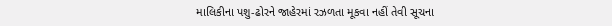માલિકીના પશુ-ઢોરને જાહેરમાં રઝળતા મૂકવા નહીં તેવી સૂચના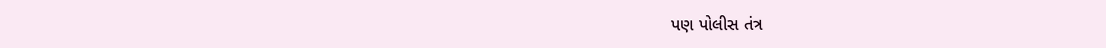પણ પોલીસ તંત્ર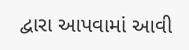દ્વારા આપવામાં આવી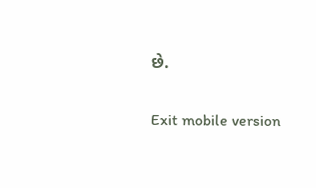છે.

Exit mobile version